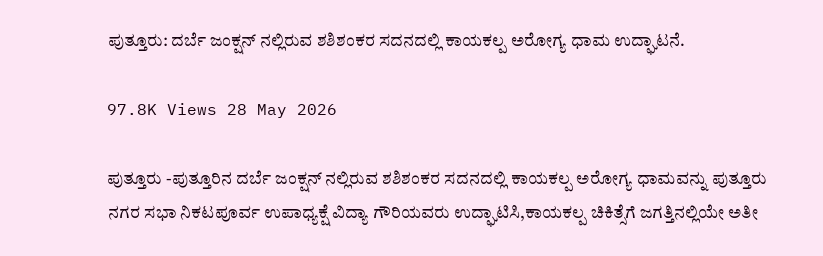ಪುತ್ತೂರು: ದರ್ಬೆ ಜಂಕ್ಷನ್ ನಲ್ಲಿರುವ ಶಶಿಶಂಕರ ಸದನದಲ್ಲಿ ಕಾಯಕಲ್ಪ ಅರೋಗ್ಯ ಧಾಮ ಉದ್ಘಾಟನೆ.

97.8K Views 28 May 2026

ಪುತ್ತೂರು -ಪುತ್ತೂರಿನ ದರ್ಬೆ ಜಂಕ್ಷನ್ ನಲ್ಲಿರುವ ಶಶಿಶಂಕರ ಸದನದಲ್ಲಿ ಕಾಯಕಲ್ಪ ಅರೋಗ್ಯ ಧಾಮವನ್ನು ಪುತ್ತೂರು ನಗರ ಸಭಾ ನಿಕಟಪೂರ್ವ ಉಪಾಧ್ಯಕ್ಷೆ ವಿದ್ಯಾ ಗೌರಿಯವರು ಉದ್ಘಾಟಿಸಿ,ಕಾಯಕಲ್ಪ ಚಿಕಿತ್ಸೆಗೆ ಜಗತ್ತಿನಲ್ಲಿಯೇ ಅತೀ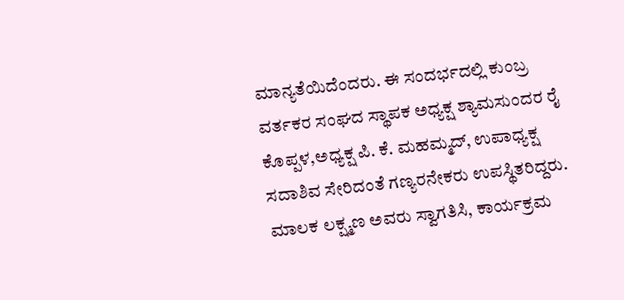ಮಾನ್ಯತೆಯಿದೆಂದರು. ಈ ಸಂದರ್ಭದಲ್ಲಿ ಕುಂಬ್ರ ವರ್ತಕರ ಸಂಘದ ಸ್ಥಾಪಕ ಅಧ್ಯಕ್ಷ ಶ್ಯಾಮಸುಂದರ ರೈ ಕೊಪ್ಪಳ,ಅಧ್ಯಕ್ಷ ಪಿ. ಕೆ. ಮಹಮ್ಮದ್, ಉಪಾಧ್ಯಕ್ಷ ಸದಾಶಿವ ಸೇರಿದಂತೆ ಗಣ್ಯರನೇಕರು ಉಪಸ್ಥಿತರಿದ್ದರು. ಮಾಲಕ ಲಕ್ಷ್ಮಣ ಅವರು ಸ್ವಾಗತಿಸಿ, ಕಾರ್ಯಕ್ರಮ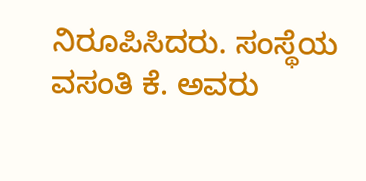ನಿರೂಪಿಸಿದರು. ಸಂಸ್ಥೆಯ ವಸಂತಿ ಕೆ. ಅವರು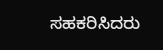ಸಹಕರಿಸಿದರು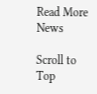Read More News

Scroll to Top